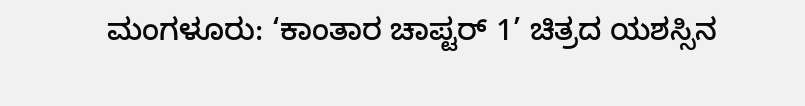ಮಂಗಳೂರು: ‘ಕಾಂತಾರ ಚಾಪ್ಟರ್ 1’ ಚಿತ್ರದ ಯಶಸ್ಸಿನ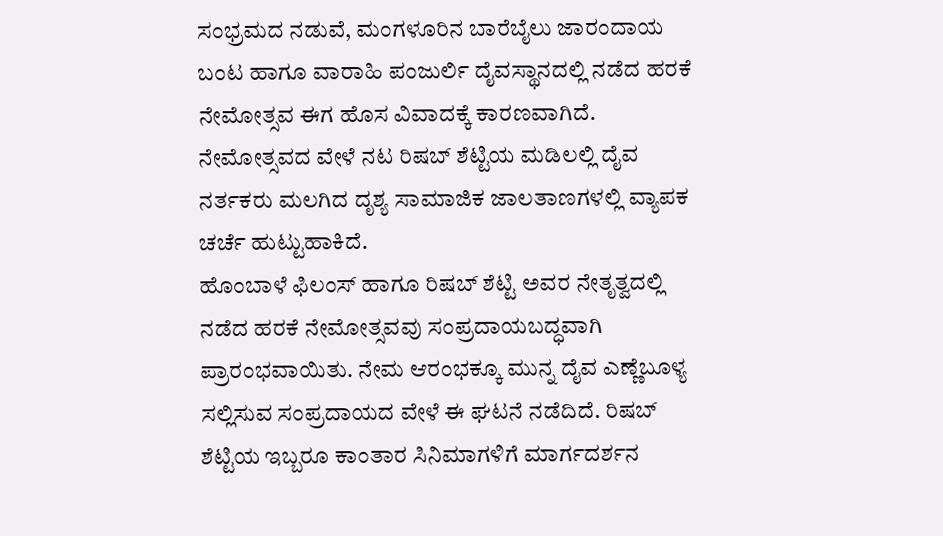ಸಂಭ್ರಮದ ನಡುವೆ, ಮಂಗಳೂರಿನ ಬಾರೆಬೈಲು ಜಾರಂದಾಯ ಬಂಟ ಹಾಗೂ ವಾರಾಹಿ ಪಂಜುರ್ಲಿ ದೈವಸ್ಥಾನದಲ್ಲಿ ನಡೆದ ಹರಕೆ ನೇಮೋತ್ಸವ ಈಗ ಹೊಸ ವಿವಾದಕ್ಕೆ ಕಾರಣವಾಗಿದೆ. ನೇಮೋತ್ಸವದ ವೇಳೆ ನಟ ರಿಷಬ್ ಶೆಟ್ಟಿಯ ಮಡಿಲಲ್ಲಿ ದೈವ ನರ್ತಕರು ಮಲಗಿದ ದೃಶ್ಯ ಸಾಮಾಜಿಕ ಜಾಲತಾಣಗಳಲ್ಲಿ ವ್ಯಾಪಕ ಚರ್ಚೆ ಹುಟ್ಟುಹಾಕಿದೆ.
ಹೊಂಬಾಳೆ ಫಿಲಂಸ್ ಹಾಗೂ ರಿಷಬ್ ಶೆಟ್ಟಿ ಅವರ ನೇತೃತ್ವದಲ್ಲಿ ನಡೆದ ಹರಕೆ ನೇಮೋತ್ಸವವು ಸಂಪ್ರದಾಯಬದ್ಧವಾಗಿ ಪ್ರಾರಂಭವಾಯಿತು. ನೇಮ ಆರಂಭಕ್ಕೂ ಮುನ್ನ ದೈವ ಎಣ್ಣೆಬೂಳ್ಯ ಸಲ್ಲಿಸುವ ಸಂಪ್ರದಾಯದ ವೇಳೆ ಈ ಘಟನೆ ನಡೆದಿದೆ. ರಿಷಬ್ ಶೆಟ್ಟಿಯ ಇಬ್ಬರೂ ಕಾಂತಾರ ಸಿನಿಮಾಗಳಿಗೆ ಮಾರ್ಗದರ್ಶನ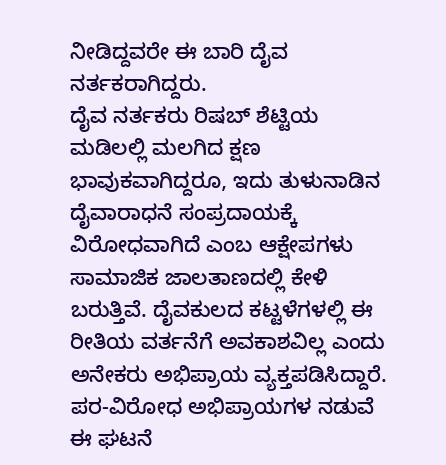ನೀಡಿದ್ದವರೇ ಈ ಬಾರಿ ದೈವ ನರ್ತಕರಾಗಿದ್ದರು.
ದೈವ ನರ್ತಕರು ರಿಷಬ್ ಶೆಟ್ಟಿಯ ಮಡಿಲಲ್ಲಿ ಮಲಗಿದ ಕ್ಷಣ ಭಾವುಕವಾಗಿದ್ದರೂ, ಇದು ತುಳುನಾಡಿನ ದೈವಾರಾಧನೆ ಸಂಪ್ರದಾಯಕ್ಕೆ ವಿರೋಧವಾಗಿದೆ ಎಂಬ ಆಕ್ಷೇಪಗಳು ಸಾಮಾಜಿಕ ಜಾಲತಾಣದಲ್ಲಿ ಕೇಳಿ ಬರುತ್ತಿವೆ. ದೈವಕುಲದ ಕಟ್ಟಳೆಗಳಲ್ಲಿ ಈ ರೀತಿಯ ವರ್ತನೆಗೆ ಅವಕಾಶವಿಲ್ಲ ಎಂದು ಅನೇಕರು ಅಭಿಪ್ರಾಯ ವ್ಯಕ್ತಪಡಿಸಿದ್ದಾರೆ. ಪರ-ವಿರೋಧ ಅಭಿಪ್ರಾಯಗಳ ನಡುವೆ ಈ ಘಟನೆ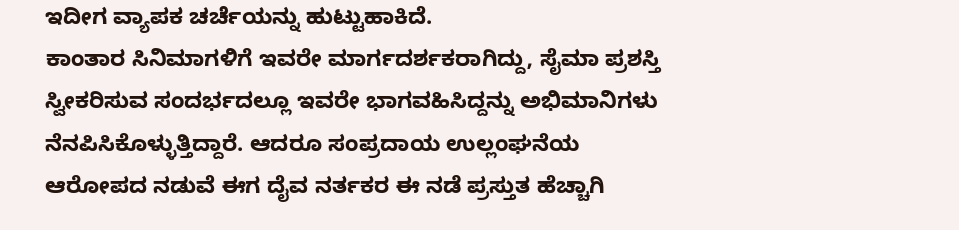ಇದೀಗ ವ್ಯಾಪಕ ಚರ್ಚೆಯನ್ನು ಹುಟ್ಟುಹಾಕಿದೆ.
ಕಾಂತಾರ ಸಿನಿಮಾಗಳಿಗೆ ಇವರೇ ಮಾರ್ಗದರ್ಶಕರಾಗಿದ್ದು, ಸೈಮಾ ಪ್ರಶಸ್ತಿ ಸ್ವೀಕರಿಸುವ ಸಂದರ್ಭದಲ್ಲೂ ಇವರೇ ಭಾಗವಹಿಸಿದ್ದನ್ನು ಅಭಿಮಾನಿಗಳು ನೆನಪಿಸಿಕೊಳ್ಳುತ್ತಿದ್ದಾರೆ. ಆದರೂ ಸಂಪ್ರದಾಯ ಉಲ್ಲಂಘನೆಯ ಆರೋಪದ ನಡುವೆ ಈಗ ದೈವ ನರ್ತಕರ ಈ ನಡೆ ಪ್ರಸ್ತುತ ಹೆಚ್ಚಾಗಿ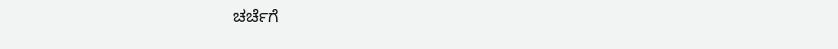ಚರ್ಚೆಗೆ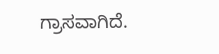ಗ್ರಾಸವಾಗಿದೆ.